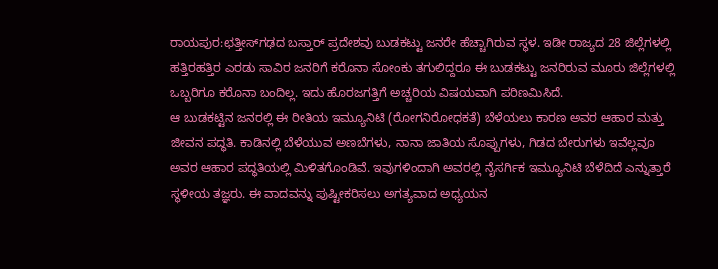ರಾಯಪುರ:ಛತ್ತೀಸ್‍ಗಢದ ಬಸ್ತಾರ್ ಪ್ರದೇಶವು ಬುಡಕಟ್ಟು ಜನರೇ ಹೆಚ್ಚಾಗಿರುವ ಸ್ಥಳ. ಇಡೀ ರಾಜ್ಯದ 28 ಜಿಲ್ಲೆಗಳಲ್ಲಿ ಹತ್ತಿರಹತ್ತಿರ ಎರಡು ಸಾವಿರ ಜನರಿಗೆ ಕರೊನಾ ಸೋಂಕು ತಗುಲಿದ್ದರೂ ಈ ಬುಡಕಟ್ಟು ಜನರಿರುವ ಮೂರು ಜಿಲ್ಲೆಗಳಲ್ಲಿ ಒಬ್ಬರಿಗೂ ಕರೊನಾ ಬಂದಿಲ್ಲ. ಇದು ಹೊರಜಗತ್ತಿಗೆ ಅಚ್ಚರಿಯ ವಿಷಯವಾಗಿ ಪರಿಣಮಿಸಿದೆ.
ಆ ಬುಡಕಟ್ಟಿನ ಜನರಲ್ಲಿ ಈ ರೀತಿಯ ಇಮ್ಯೂನಿಟಿ (ರೋಗನಿರೋಧಕತೆ) ಬೆಳೆಯಲು ಕಾರಣ ಅವರ ಆಹಾರ ಮತ್ತು ಜೀವನ ಪದ್ಧತಿ. ಕಾಡಿನಲ್ಲಿ ಬೆಳೆಯುವ ಅಣಬೆಗಳು, ನಾನಾ ಜಾತಿಯ ಸೊಪ್ಪುಗಳು, ಗಿಡದ ಬೇರುಗಳು ಇವೆಲ್ಲವೂ ಅವರ ಆಹಾರ ಪದ್ಧತಿಯಲ್ಲಿ ಮಿಳಿತಗೊಂಡಿವೆ. ಇವುಗಳಿಂದಾಗಿ ಅವರಲ್ಲಿ ನೈಸರ್ಗಿಕ ಇಮ್ಯೂನಿಟಿ ಬೆಳೆದಿದೆ ಎನ್ನುತ್ತಾರೆ ಸ್ಥಳೀಯ ತಜ್ಞರು. ಈ ವಾದವನ್ನು ಪುಷ್ಟೀಕರಿಸಲು ಅಗತ್ಯವಾದ ಅಧ್ಯಯನ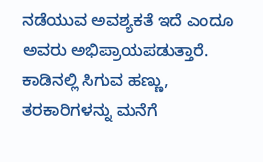ನಡೆಯುವ ಅವಶ್ಯಕತೆ ಇದೆ ಎಂದೂ ಅವರು ಅಭಿಪ್ರಾಯಪಡುತ್ತಾರೆ.
ಕಾಡಿನಲ್ಲಿ ಸಿಗುವ ಹಣ್ಣು, ತರಕಾರಿಗಳನ್ನು ಮನೆಗೆ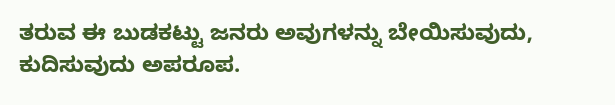ತರುವ ಈ ಬುಡಕಟ್ಟು ಜನರು ಅವುಗಳನ್ನು ಬೇಯಿಸುವುದು, ಕುದಿಸುವುದು ಅಪರೂಪ.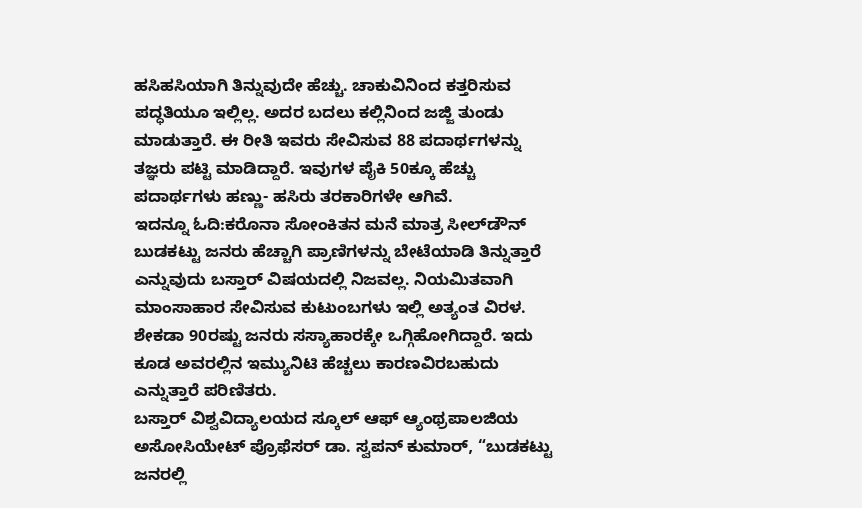ಹಸಿಹಸಿಯಾಗಿ ತಿನ್ನುವುದೇ ಹೆಚ್ಚು. ಚಾಕುವಿನಿಂದ ಕತ್ತರಿಸುವ ಪದ್ಧತಿಯೂ ಇಲ್ಲಿಲ್ಲ. ಅದರ ಬದಲು ಕಲ್ಲಿನಿಂದ ಜಜ್ಜಿ ತುಂಡು ಮಾಡುತ್ತಾರೆ. ಈ ರೀತಿ ಇವರು ಸೇವಿಸುವ 88 ಪದಾರ್ಥಗಳನ್ನು ತಜ್ಞರು ಪಟ್ಟಿ ಮಾಡಿದ್ದಾರೆ. ಇವುಗಳ ಪೈಕಿ 50ಕ್ಕೂ ಹೆಚ್ಚು ಪದಾರ್ಥಗಳು ಹಣ್ಣು- ಹಸಿರು ತರಕಾರಿಗಳೇ ಆಗಿವೆ.
ಇದನ್ನೂ ಓದಿ:ಕರೊನಾ ಸೋಂಕಿತನ ಮನೆ ಮಾತ್ರ ಸೀಲ್‌ಡೌನ್
ಬುಡಕಟ್ಟು ಜನರು ಹೆಚ್ಚಾಗಿ ಪ್ರಾಣಿಗಳನ್ನು ಬೇಟೆಯಾಡಿ ತಿನ್ನುತ್ತಾರೆ ಎನ್ನುವುದು ಬಸ್ತಾರ್ ವಿಷಯದಲ್ಲಿ ನಿಜವಲ್ಲ. ನಿಯಮಿತವಾಗಿ ಮಾಂಸಾಹಾರ ಸೇವಿಸುವ ಕುಟುಂಬಗಳು ಇಲ್ಲಿ ಅತ್ಯಂತ ವಿರಳ. ಶೇಕಡಾ 90ರಷ್ಟು ಜನರು ಸಸ್ಯಾಹಾರಕ್ಕೇ ಒಗ್ಗಿಹೋಗಿದ್ದಾರೆ. ಇದು ಕೂಡ ಅವರಲ್ಲಿನ ಇಮ್ಯುನಿಟಿ ಹೆಚ್ಚಲು ಕಾರಣವಿರಬಹುದು ಎನ್ನುತ್ತಾರೆ ಪರಿಣಿತರು.
ಬಸ್ತಾರ್ ವಿಶ್ವವಿದ್ಯಾಲಯದ ಸ್ಕೂಲ್ ಆಫ್ ಆ್ಯಂಥ್ರಪಾಲಜಿಯ ಅಸೋಸಿಯೇಟ್ ಪ್ರೊಫೆಸರ್ ಡಾ. ಸ್ವಪನ್ ಕುಮಾರ್, “ಬುಡಕಟ್ಟು ಜನರಲ್ಲಿ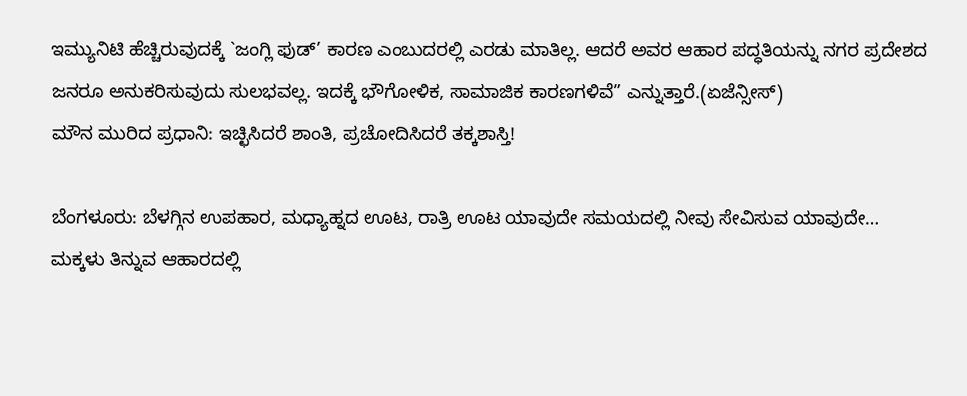ಇಮ್ಯುನಿಟಿ ಹೆಚ್ಚಿರುವುದಕ್ಕೆ `ಜಂಗ್ಲಿ ಫುಡ್’ ಕಾರಣ ಎಂಬುದರಲ್ಲಿ ಎರಡು ಮಾತಿಲ್ಲ. ಆದರೆ ಅವರ ಆಹಾರ ಪದ್ಧತಿಯನ್ನು ನಗರ ಪ್ರದೇಶದ ಜನರೂ ಅನುಕರಿಸುವುದು ಸುಲಭವಲ್ಲ. ಇದಕ್ಕೆ ಭೌಗೋಳಿಕ, ಸಾಮಾಜಿಕ ಕಾರಣಗಳಿವೆ” ಎನ್ನುತ್ತಾರೆ.(ಏಜೆನ್ಸೀಸ್)
ಮೌನ ಮುರಿದ ಪ್ರಧಾನಿ: ಇಚ್ಛಿಸಿದರೆ ಶಾಂತಿ, ಪ್ರಚೋದಿಸಿದರೆ ತಕ್ಕಶಾಸ್ತಿ!

ಬೆಂಗಳೂರು: ಬೆಳಗ್ಗಿನ ಉಪಹಾರ, ಮಧ್ಯಾಹ್ನದ ಊಟ, ರಾತ್ರಿ ಊಟ ಯಾವುದೇ ಸಮಯದಲ್ಲಿ ನೀವು ಸೇವಿಸುವ ಯಾವುದೇ…
ಮಕ್ಕಳು ತಿನ್ನುವ ಆಹಾರದಲ್ಲಿ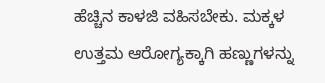ಹೆಚ್ಚಿನ ಕಾಳಜಿ ವಹಿಸಬೇಕು. ಮಕ್ಕಳ ಉತ್ತಮ ಆರೋಗ್ಯಕ್ಕಾಗಿ ಹಣ್ಣುಗಳನ್ನು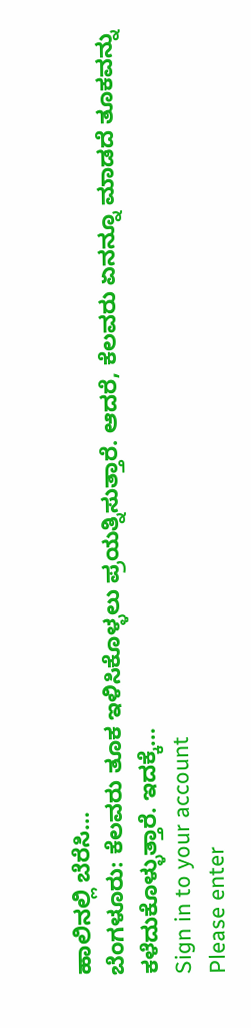ಹಾಲಿನಲ್ಲಿ ಬೆರೆಸಿ…
ಬೆಂಗಳೂರು: ಕೆಲವರು ತೂಕ ಇಳಿಸಿಕೊಳ್ಳಲು ಪ್ರಯತ್ನಿಸುತ್ತಾರೆ. ಆದರೆ, ಕೆಲವರು ಏನನ್ನೂ ಮಾಡದೆ ತೂಕವನ್ನು ಕಳೆದುಕೊಳ್ಳುತ್ತಾರೆ. ಇದಕ್ಕೆ…
Sign in to your account
Please enter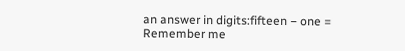an answer in digits:fifteen − one =
Remember me